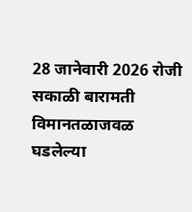28 जानेवारी 2026 रोजी सकाळी बारामती विमानतळाजवळ घडलेल्या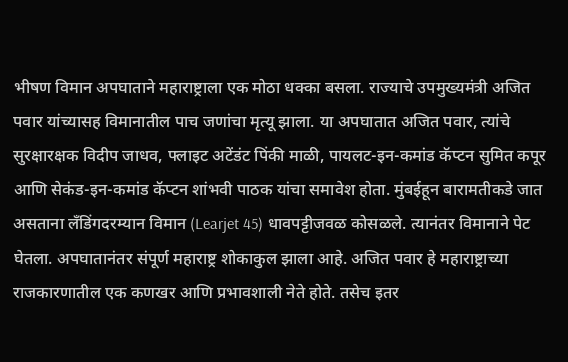भीषण विमान अपघाताने महाराष्ट्राला एक मोठा धक्का बसला. राज्याचे उपमुख्यमंत्री अजित पवार यांच्यासह विमानातील पाच जणांचा मृत्यू झाला. या अपघातात अजित पवार, त्यांचे सुरक्षारक्षक विदीप जाधव, फ्लाइट अटेंडंट पिंकी माळी, पायलट-इन-कमांड कॅप्टन सुमित कपूर आणि सेकंड-इन-कमांड कॅप्टन शांभवी पाठक यांचा समावेश होता. मुंबईहून बारामतीकडे जात असताना लँडिंगदरम्यान विमान (Learjet 45) धावपट्टीजवळ कोसळले. त्यानंतर विमानाने पेट घेतला. अपघातानंतर संपूर्ण महाराष्ट्र शोकाकुल झाला आहे. अजित पवार हे महाराष्ट्राच्या राजकारणातील एक कणखर आणि प्रभावशाली नेते होते. तसेच इतर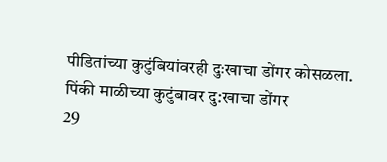पीडितांच्या कुटुंबियांवरही दुःखाचा डोंगर कोसळला.
पिंकी माळीच्या कुटुंबावर दु:खाचा डोंगर
29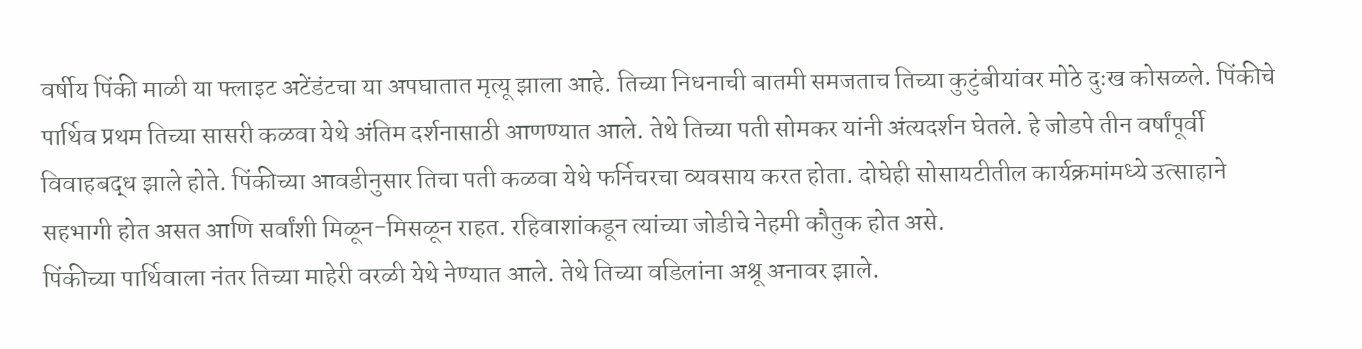वर्षीय पिंकी माळी या फ्लाइट अटेंडंटचा या अपघातात मृत्यू झाला आहे. तिच्या निधनाची बातमी समजताच तिच्या कुटुंबीयांवर मोठे दुःख कोसळले. पिंकीचे पार्थिव प्रथम तिच्या सासरी कळवा येथे अंतिम दर्शनासाठी आणण्यात आले. तेथे तिच्या पती सोमकर यांनी अंत्यदर्शन घेतले. हे जोडपे तीन वर्षांपूर्वी विवाहबद्ध झाले होते. पिंकीच्या आवडीनुसार तिचा पती कळवा येथे फर्निचरचा व्यवसाय करत होता. दोघेही सोसायटीतील कार्यक्रमांमध्ये उत्साहाने सहभागी होत असत आणि सर्वांशी मिळून-मिसळून राहत. रहिवाशांकडून त्यांच्या जोडीचे नेहमी कौतुक होत असे.
पिंकीच्या पार्थिवाला नंतर तिच्या माहेरी वरळी येथे नेण्यात आले. तेथे तिच्या वडिलांना अश्रू अनावर झाले.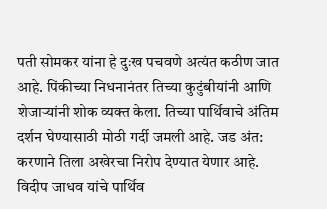पती सोमकर यांना हे दुःख पचवणे अत्यंत कठीण जात आहे. पिंकीच्या निधनानंतर तिच्या कुटुंबीयांनी आणि शेजाऱ्यांनी शोक व्यक्त केला. तिच्या पार्थिवाचे अंतिम दर्शन घेण्यासाठी मोठी गर्दी जमली आहे. जड अंत: करणाने तिला अखेरचा निरोप देण्यात येणार आहे.
विदीप जाधव यांचे पार्थिव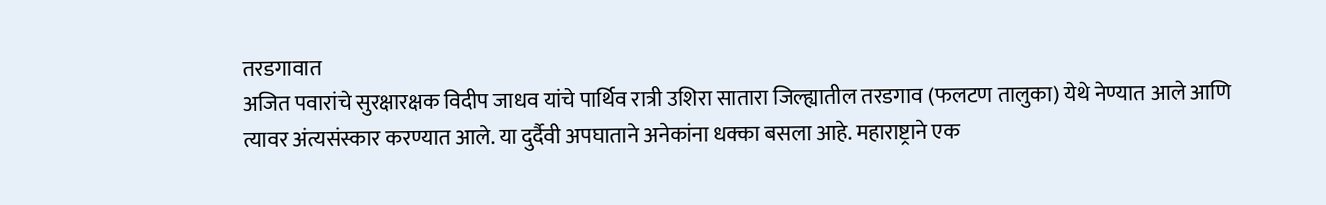तरडगावात
अजित पवारांचे सुरक्षारक्षक विदीप जाधव यांचे पार्थिव रात्री उशिरा सातारा जिल्ह्यातील तरडगाव (फलटण तालुका) येथे नेण्यात आले आणि त्यावर अंत्यसंस्कार करण्यात आले. या दुर्दैवी अपघाताने अनेकांना धक्का बसला आहे. महाराष्ट्राने एक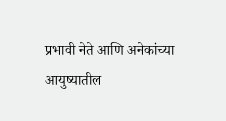प्रभावी नेते आणि अनेकांच्या आयुष्यातील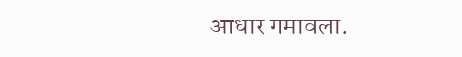आधार गमावला.